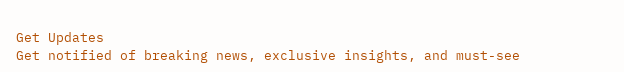Get Updates
Get notified of breaking news, exclusive insights, and must-see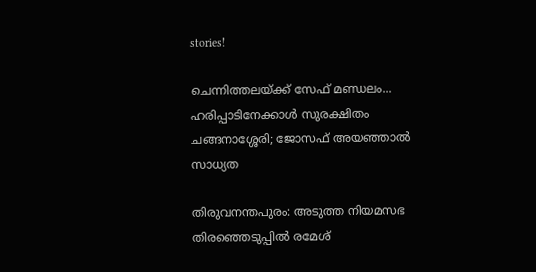stories!

ചെന്നിത്തലയ്ക്ക് സേഫ് മണ്ഡലം... ഹരിപ്പാടിനേക്കാള്‍ സുരക്ഷിതം ചങ്ങനാശ്ശേരി; ജോസഫ് അയഞ്ഞാല്‍ സാധ്യത

തിരുവനന്തപുരം: അടുത്ത നിയമസഭ തിരഞ്ഞെടുപ്പില്‍ രമേശ്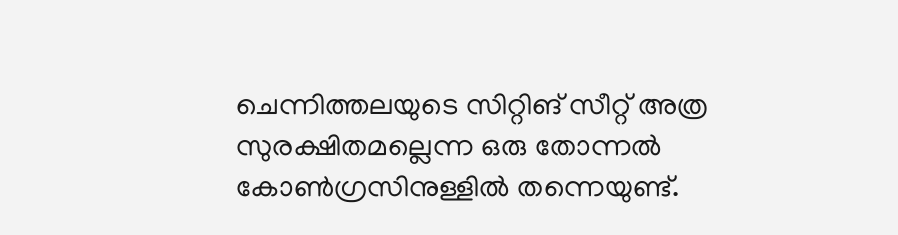ചെന്നിത്തലയുടെ സിറ്റിങ് സീറ്റ് അത്ര സുരക്ഷിതമല്ലെന്ന ഒരു തോന്നല്‍ കോണ്‍ഗ്രസിനുള്ളില്‍ തന്നെയുണ്ട്.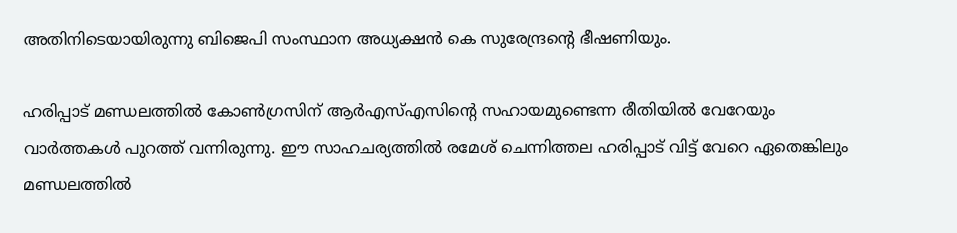അതിനിടെയായിരുന്നു ബിജെപി സംസ്ഥാന അധ്യക്ഷന്‍ കെ സുരേന്ദ്രന്റെ ഭീഷണിയും.

ഹരിപ്പാട് മണ്ഡലത്തില്‍ കോണ്‍ഗ്രസിന് ആര്‍എസ്എസിന്റെ സഹായമുണ്ടെന്ന രീതിയില്‍ വേറേയും വാര്‍ത്തകള്‍ പുറത്ത് വന്നിരുന്നു. ഈ സാഹചര്യത്തില്‍ രമേശ് ചെന്നിത്തല ഹരിപ്പാട് വിട്ട് വേറെ ഏതെങ്കിലും മണ്ഡലത്തില്‍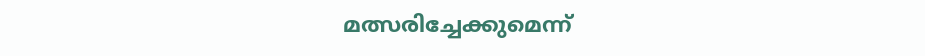മത്സരിച്ചേക്കുമെന്ന്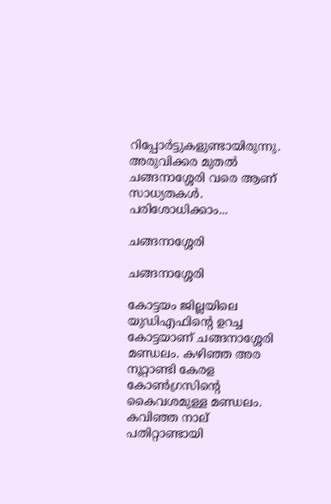റിപ്പോര്‍ട്ടുകളുണ്ടായിരുന്നു. അരുവിക്കര മുതല്‍ ചങ്ങനാശ്ശേരി വരെ ആണ് സാധ്യതകള്‍. പരിശോധിക്കാം...

ചങ്ങനാശ്ശേരി

ചങ്ങനാശ്ശേരി

കോട്ടയം ജില്ലയിലെ യുഡിഎഫിന്റെ ഉറച്ച കോട്ടയാണ് ചങ്ങനാശ്ശേരി മണ്ഡലം. കഴിഞ്ഞ അര നൂറ്റാണ്ടി കേരള കോണ്‍ഗ്രസിന്റെ കൈവശമുള്ള മണ്ഡലം. കവിഞ്ഞ നാല് പതിറ്റാണ്ടായി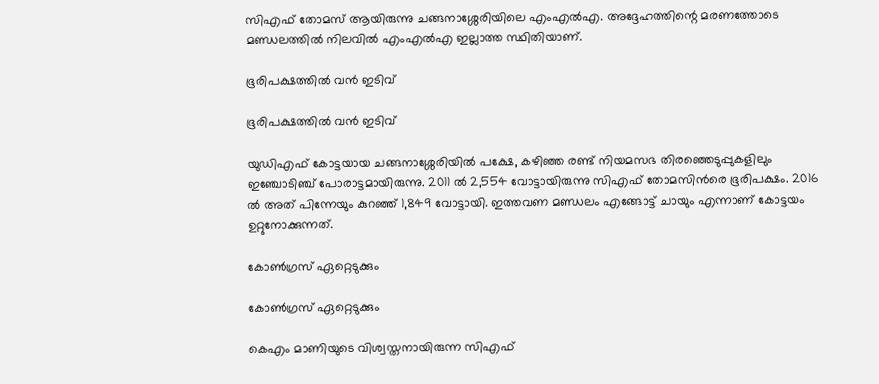സിഎഫ് തോമസ് ആയിരുന്നു ചങ്ങനാശ്ശേരിയിലെ എംഎല്‍എ. അദ്ദേഹത്തിന്റെ മരണത്തോടെ മണ്ഡലത്തില്‍ നിലവില്‍ എംഎല്‍എ ഇല്ലാത്ത സ്ഥിതിയാണ്.

ഭൂരിപക്ഷത്തില്‍ വന്‍ ഇടിവ്

ഭൂരിപക്ഷത്തില്‍ വന്‍ ഇടിവ്

യുഡിഎഫ് കോട്ടയായ ചങ്ങനാശ്ശേരിയില്‍ പക്ഷേ, കഴിഞ്ഞ രണ്ട് നിയമസഭ തിരഞ്ഞെടുപ്പുകളിലും ഇഞ്ചോടിഞ്ച് പോരാട്ടമായിരുന്നു. 2011 ല്‍ 2,554 വോട്ടായിരുന്നു സിഎഫ് തോമസിന്‍രെ ഭൂരിപക്ഷം. 2016 ല്‍ അത് പിന്നേയും കുറഞ്ഞ് 1,849 വോട്ടായി. ഇത്തവണ മണ്ഡലം എങ്ങോട്ട് ചായും എന്നാണ് കോട്ടയം ഉറ്റുനോക്കുന്നത്.

കോണ്‍ഗ്രസ് ഏറ്റെടുക്കും

കോണ്‍ഗ്രസ് ഏറ്റെടുക്കും

കെഎം മാണിയുടെ വിശ്വസ്തനായിരുന്ന സിഎഫ്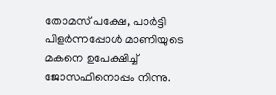തോമസ് പക്ഷേ, പാര്‍ട്ടി പിളര്‍ന്നപ്പോള്‍ മാണിയുടെ മകനെ ഉപേക്ഷിച്ച് ജോസഫിനൊപ്പം നിന്നു.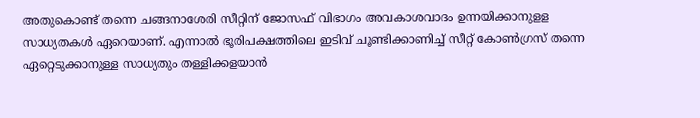അതുകൊണ്ട് തന്നെ ചങ്ങനാശേരി സീറ്റിന് ജോസഫ് വിഭാഗം അവകാശവാദം ഉന്നയിക്കാനുളള സാധ്യതകള്‍ ഏറെയാണ്. എന്നാല്‍ ഭൂരിപക്ഷത്തിലെ ഇടിവ് ചൂണ്ടിക്കാണിച്ച് സീറ്റ് കോണ്‍ഗ്രസ് തന്നെ ഏറ്റെടുക്കാനുള്ള സാധ്യതും തള്ളിക്കളയാന്‍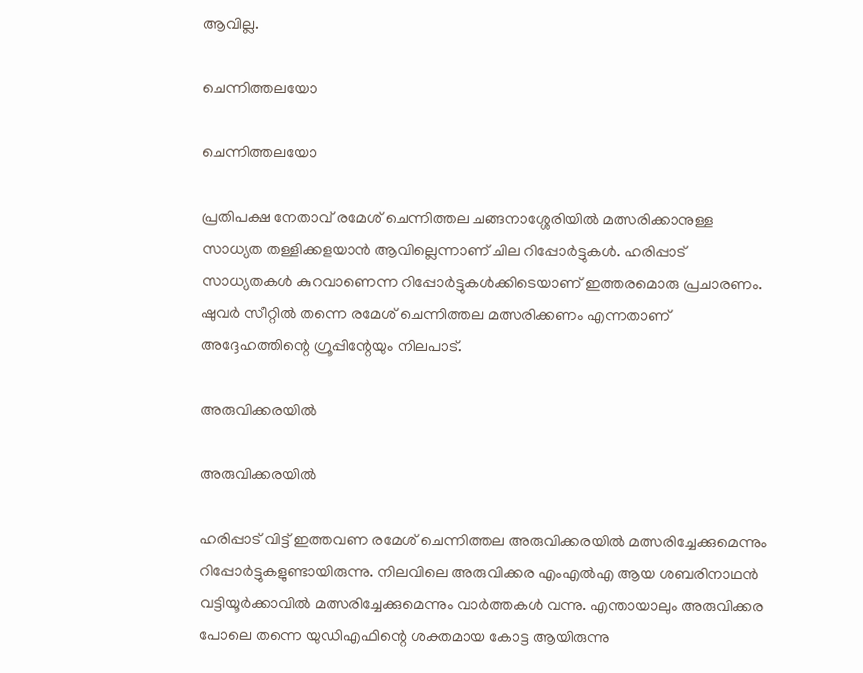ആവില്ല.

ചെന്നിത്തലയോ

ചെന്നിത്തലയോ

പ്രതിപക്ഷ നേതാവ് രമേശ് ചെന്നിത്തല ചങ്ങനാശ്ശേരിയില്‍ മത്സരിക്കാനുള്ള സാധ്യത തള്ളിക്കളയാന്‍ ആവില്ലെന്നാണ് ചില റിപ്പോര്‍ട്ടുകള്‍. ഹരിപ്പാട് സാധ്യതകള്‍ കുറവാണെന്ന റിപ്പോര്‍ട്ടുകള്‍ക്കിടെയാണ് ഇത്തരമൊരു പ്രചാരണം. ഷുവര്‍ സീറ്റില്‍ തന്നെ രമേശ് ചെന്നിത്തല മത്സരിക്കണം എന്നതാണ് അദ്ദേഹത്തിന്റെ ഗ്രൂപ്പിന്റേയും നിലപാട്.

അരുവിക്കരയില്‍

അരുവിക്കരയില്‍

ഹരിപ്പാട് വിട്ട് ഇത്തവണ രമേശ് ചെന്നിത്തല അരുവിക്കരയില്‍ മത്സരിച്ചേക്കുമെന്നും റിപ്പോര്‍ട്ടുകളുണ്ടായിരുന്നു. നിലവിലെ അരുവിക്കര എംഎല്‍എ ആയ ശബരിനാഥന്‍ വട്ടിയൂര്‍ക്കാവില്‍ മത്സരിച്ചേക്കുമെന്നും വാര്‍ത്തകള്‍ വന്നു. എന്തായാലും അരുവിക്കര പോലെ തന്നെ യുഡിഎഫിന്റെ ശക്തമായ കോട്ട ആയിരുന്നു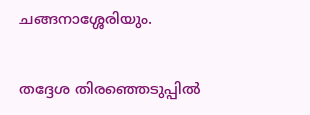ചങ്ങനാശ്ശേരിയും.

തദ്ദേശ തിരഞ്ഞെടുപ്പില്‍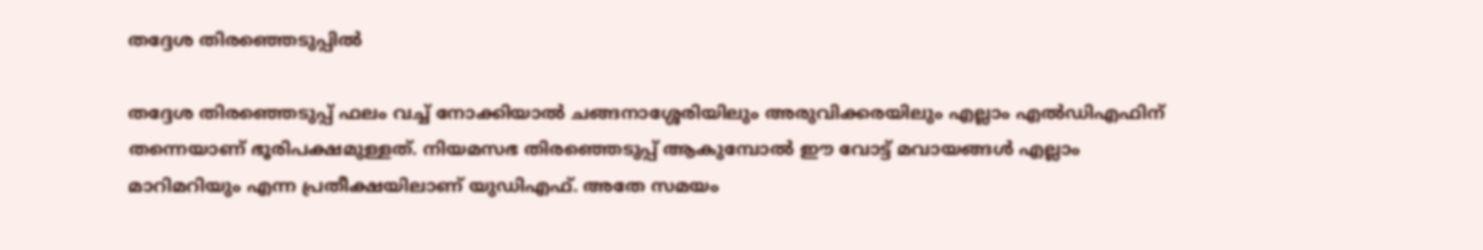തദ്ദേശ തിരഞ്ഞെടുപ്പില്‍

തദ്ദേശ തിരഞ്ഞെടുപ്പ് ഫലം വച്ച് നോക്കിയാല്‍ ചങ്ങനാശ്ശേരിയിലും അരുവിക്കരയിലും എല്ലാം എല്‍ഡിഎഫിന് തന്നെയാണ് ഭൂരിപക്ഷമുള്ളത്. നിയമസഭ തിരഞ്ഞെടുപ്പ് ആകുമ്പോല്‍ ഈ വോട്ട് മവായങ്ങള്‍ എല്ലാം മാറിമറിയും എന്ന പ്രതീക്ഷയിലാണ് യുഡിഎഫ്. അതേ സമയം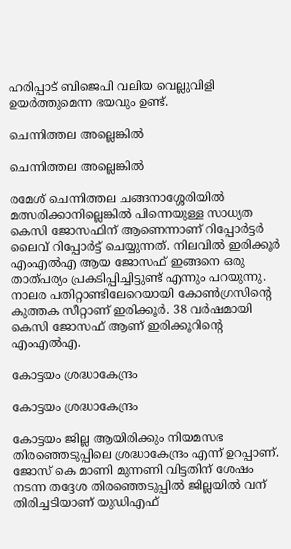ഹരിപ്പാട് ബിജെപി വലിയ വെല്ലുവിളി ഉയര്‍ത്തുമെന്ന ഭയവും ഉണ്ട്.

ചെന്നിത്തല അല്ലെങ്കില്‍

ചെന്നിത്തല അല്ലെങ്കില്‍

രമേശ് ചെന്നിത്തല ചങ്ങനാശ്ശേരിയില്‍ മത്സരിക്കാനില്ലെങ്കില്‍ പിന്നെയുള്ള സാധ്യത കെസി ജോസഫിന് ആണെന്നാണ് റിപ്പോര്‍ട്ടര്‍ ലൈവ് റിപ്പോര്‍ട്ട് ചെയ്യുന്നത്. നിലവില്‍ ഇരിക്കൂര്‍ എംഎല്‍എ ആയ ജോസഫ് ഇങ്ങനെ ഒരു താത്പര്യം പ്രകടിപ്പിച്ചിട്ടുണ്ട് എന്നും പറയുന്നു. നാലര പതിറ്റാണ്ടിലേറെയായി കോണ്‍ഗ്രസിന്റെ കുത്തക സീറ്റാണ് ഇരിക്കൂര്‍. 38 വര്‍ഷമായി കെസി ജോസഫ് ആണ് ഇരിക്കൂറിന്റെ എംഎല്‍എ.

കോട്ടയം ശ്രദ്ധാകേന്ദ്രം

കോട്ടയം ശ്രദ്ധാകേന്ദ്രം

കോട്ടയം ജില്ല ആയിരിക്കും നിയമസഭ തിരഞ്ഞെടുപ്പിലെ ശ്രദ്ധാകേന്ദ്രം എന്ന് ഉറപ്പാണ്. ജോസ് കെ മാണി മുന്നണി വിട്ടതിന് ശേഷം നടന്ന തദ്ദേശ തിരഞ്ഞെടുപ്പില്‍ ജില്ലയില്‍ വന് തിരിച്ചടിയാണ് യുഡിഎഫ്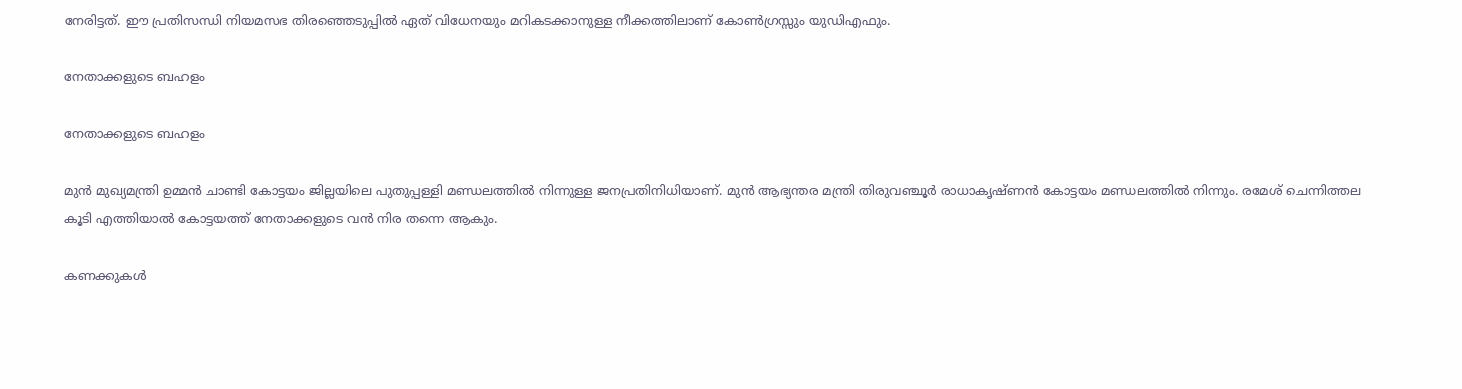നേരിട്ടത്. ഈ പ്രതിസന്ധി നിയമസഭ തിരഞ്ഞെടുപ്പില്‍ ഏത് വിധേനയും മറികടക്കാനുള്ള നീക്കത്തിലാണ് കോണ്‍ഗ്രസ്സും യുഡിഎഫും.

നേതാക്കളുടെ ബഹളം

നേതാക്കളുടെ ബഹളം

മുന്‍ മുഖ്യമന്ത്രി ഉമ്മന്‍ ചാണ്ടി കോട്ടയം ജില്ലയിലെ പുതുപ്പള്ളി മണ്ഡലത്തില്‍ നിന്നുള്ള ജനപ്രതിനിധിയാണ്. മുന്‍ ആഭ്യന്തര മന്ത്രി തിരുവഞ്ചൂര്‍ രാധാകൃഷ്ണന്‍ കോട്ടയം മണ്ഡലത്തില്‍ നിന്നും. രമേശ് ചെന്നിത്തല കൂടി എത്തിയാല്‍ കോട്ടയത്ത് നേതാക്കളുടെ വന്‍ നിര തന്നെ ആകും.

കണക്കുകള്‍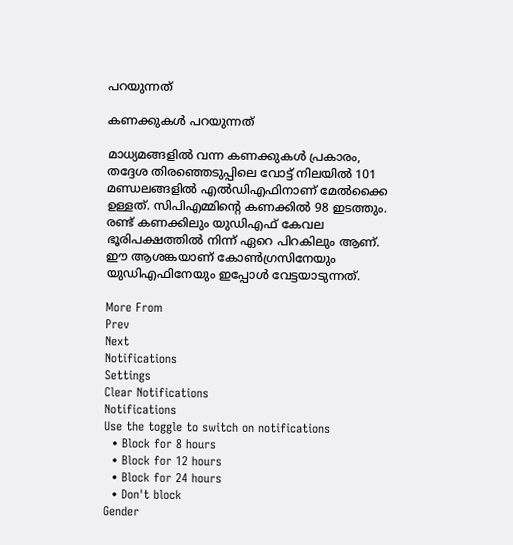പറയുന്നത്

കണക്കുകള്‍ പറയുന്നത്

മാധ്യമങ്ങളില്‍ വന്ന കണക്കുകള്‍ പ്രകാരം, തദ്ദേശ തിരഞ്ഞെടുപ്പിലെ വോട്ട് നിലയില്‍ 101 മണ്ഡലങ്ങളില്‍ എല്‍ഡിഎഫിനാണ് മേല്‍ക്കൈ ഉള്ളത്. സിപിഎമ്മിന്റെ കണക്കില്‍ 98 ഇടത്തും. രണ്ട് കണക്കിലും യുഡിഎഫ് കേവല ഭൂരിപക്ഷത്തില്‍ നിന്ന് ഏറെ പിറകിലും ആണ്. ഈ ആശങ്കയാണ് കോണ്‍ഗ്രസിനേയും യുഡിഎഫിനേയും ഇപ്പോള്‍ വേട്ടയാടുന്നത്.

More From
Prev
Next
Notifications
Settings
Clear Notifications
Notifications
Use the toggle to switch on notifications
  • Block for 8 hours
  • Block for 12 hours
  • Block for 24 hours
  • Don't block
Gender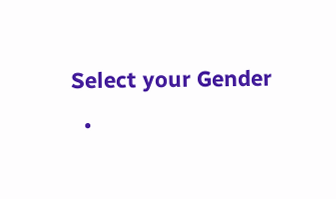Select your Gender
  •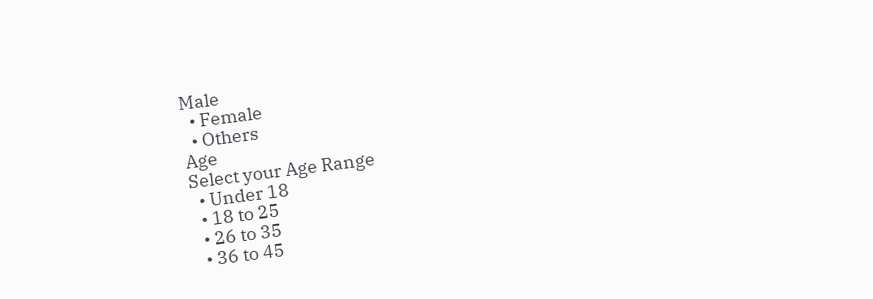Male
  • Female
  • Others
Age
Select your Age Range
  • Under 18
  • 18 to 25
  • 26 to 35
  • 36 to 45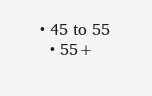• 45 to 55
  • 55+